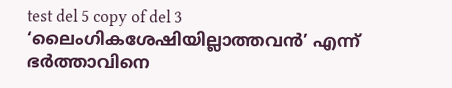test del 5 copy of del 3
‘ലൈംഗികശേഷിയില്ലാത്തവൻ’ എന്ന് ഭർത്താവിനെ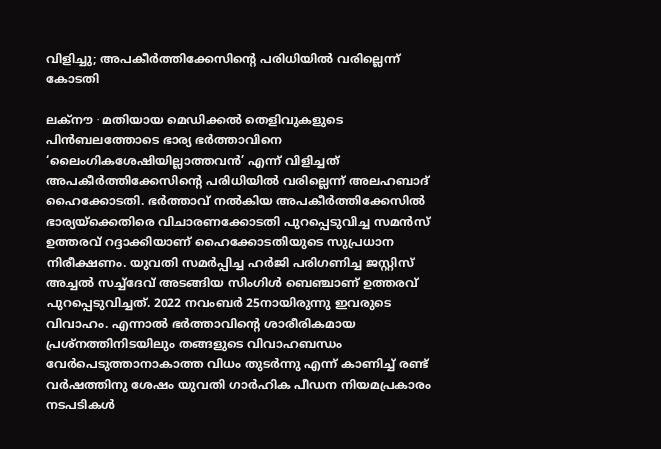വിളിച്ചു; അപകീർത്തിക്കേസിന്റെ പരിധിയിൽ വരില്ലെന്ന് കോടതി

ലക്നൗ ∙ മതിയായ മെഡിക്കൽ തെളിവുകളുടെ പിൻബലത്തോടെ ഭാര്യ ഭർത്താവിനെ ‘ലൈംഗികശേഷിയില്ലാത്തവൻ’ എന്ന് വിളിച്ചത് അപകീർത്തിക്കേസിന്റെ പരിധിയിൽ വരില്ലെന്ന് അലഹബാദ് ഹൈക്കോടതി. ഭർത്താവ് നൽകിയ അപകീർത്തിക്കേസിൽ ഭാര്യയ്ക്കെതിരെ വിചാരണക്കോടതി പുറപ്പെടുവിച്ച സമൻസ് ഉത്തരവ് റദ്ദാക്കിയാണ് ഹൈക്കോടതിയുടെ സുപ്രധാന നിരീക്ഷണം. യുവതി സമർപ്പിച്ച ഹർജി പരിഗണിച്ച ജസ്റ്റിസ് അച്ചൽ സച്ച്ദേവ് അടങ്ങിയ സിംഗിൾ ബെഞ്ചാണ് ഉത്തരവ് പുറപ്പെടുവിച്ചത്. 2022 നവംബർ 25നായിരുന്നു ഇവരുടെ വിവാഹം. എന്നാൽ ഭർത്താവിന്റെ ശാരീരികമായ പ്രശ്നത്തിനിടയിലും തങ്ങളുടെ വിവാഹബന്ധം വേർപെടുത്താനാകാത്ത വിധം തുടർന്നു എന്ന് കാണിച്ച് രണ്ട് വർഷത്തിനു ശേഷം യുവതി ഗാർഹിക പീഡന നിയമപ്രകാരം നടപടികൾ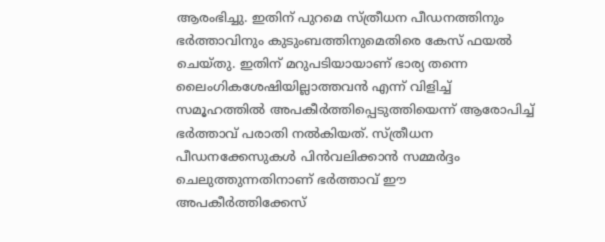ആരംഭിച്ചു. ഇതിന് പുറമെ സ്ത്രീധന പീഡനത്തിനും ഭർത്താവിനും കുടുംബത്തിനുമെതിരെ കേസ് ഫയൽ ചെയ്തു. ഇതിന് മറുപടിയായാണ് ഭാര്യ തന്നെ ലൈംഗികശേഷിയില്ലാത്തവൻ എന്ന് വിളിച്ച് സമൂഹത്തിൽ അപകീർത്തിപ്പെടുത്തിയെന്ന് ആരോപിച്ച് ഭർത്താവ് പരാതി നൽകിയത്. സ്ത്രീധന പീഡനക്കേസുകൾ പിൻവലിക്കാൻ സമ്മർദ്ദം ചെലുത്തുന്നതിനാണ് ഭർത്താവ് ഈ അപകീർത്തിക്കേസ്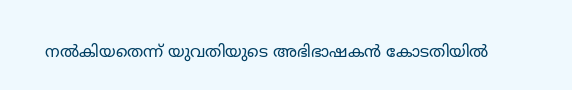നൽകിയതെന്ന് യുവതിയുടെ അഭിഭാഷകൻ കോടതിയിൽ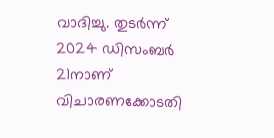വാദിച്ചു. തുടർന്ന് 2024 ഡിസംബർ 21നാണ് വിചാരണക്കോടതി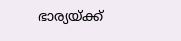ഭാര്യയ്ക്ക്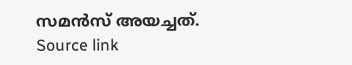സമൻസ് അയച്ചത്.
Source link